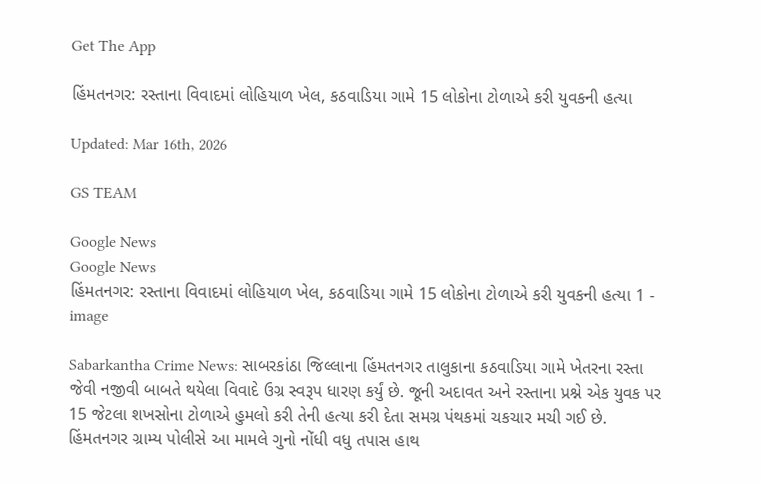Get The App

હિંમતનગર: રસ્તાના વિવાદમાં લોહિયાળ ખેલ, કઠવાડિયા ગામે 15 લોકોના ટોળાએ કરી યુવકની હત્યા

Updated: Mar 16th, 2026

GS TEAM

Google News
Google News
હિંમતનગર: રસ્તાના વિવાદમાં લોહિયાળ ખેલ, કઠવાડિયા ગામે 15 લોકોના ટોળાએ કરી યુવકની હત્યા 1 - image

Sabarkantha Crime News: સાબરકાંઠા જિલ્લાના હિંમતનગર તાલુકાના કઠવાડિયા ગામે ખેતરના રસ્તા જેવી નજીવી બાબતે થયેલા વિવાદે ઉગ્ર સ્વરૂપ ધારણ કર્યું છે. જૂની અદાવત અને રસ્તાના પ્રશ્ને એક યુવક પર 15 જેટલા શખસોના ટોળાએ હુમલો કરી તેની હત્યા કરી દેતા સમગ્ર પંથકમાં ચકચાર મચી ગઈ છે. હિંમતનગર ગ્રામ્ય પોલીસે આ મામલે ગુનો નોંધી વધુ તપાસ હાથ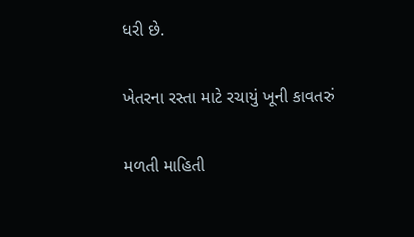ધરી છે.

ખેતરના રસ્તા માટે રચાયું ખૂની કાવતરું

મળતી માહિતી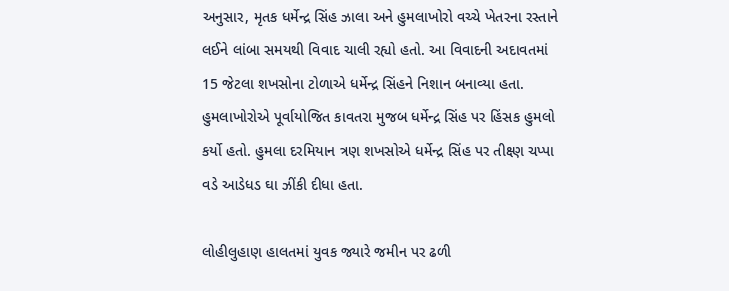અનુસાર, મૃતક ધર્મેન્દ્ર સિંહ ઝાલા અને હુમલાખોરો વચ્ચે ખેતરના રસ્તાને લઈને લાંબા સમયથી વિવાદ ચાલી રહ્યો હતો. આ વિવાદની અદાવતમાં 15 જેટલા શખસોના ટોળાએ ધર્મેન્દ્ર સિંહને નિશાન બનાવ્યા હતા. હુમલાખોરોએ પૂર્વાયોજિત કાવતરા મુજબ ધર્મેન્દ્ર સિંહ પર હિંસક હુમલો કર્યો હતો. હુમલા દરમિયાન ત્રણ શખસોએ ધર્મેન્દ્ર સિંહ પર તીક્ષ્ણ ચપ્પા વડે આડેધડ ઘા ઝીંકી દીધા હતા.

લોહીલુહાણ હાલતમાં યુવક જ્યારે જમીન પર ઢળી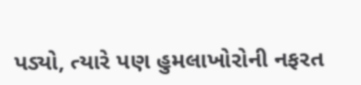પડ્યો, ત્યારે પણ હુમલાખોરોની નફરત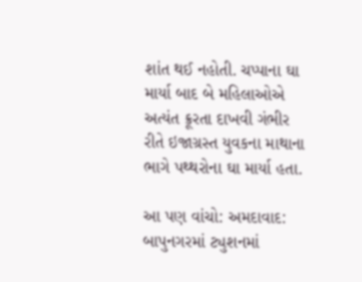શાંત થઈ નહોતી. ચપ્પાના ઘા માર્યા બાદ બે મહિલાઓએ અત્યંત ક્રૂરતા દાખવી ગંભીર રીતે ઇજાગ્રસ્ત યુવકના માથાના ભાગે પથ્થરોના ઘા માર્યા હતા.

આ પણ વાંચો: અમદાવાદ: બાપુનગરમાં ટ્યુશનમાં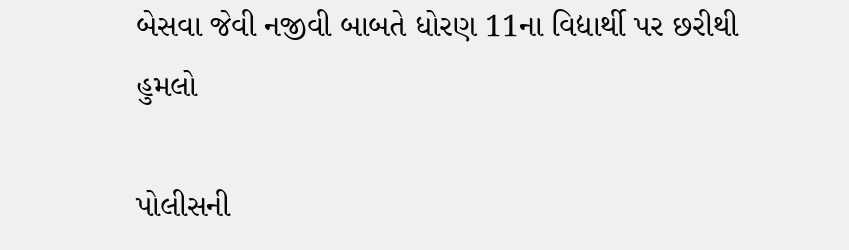બેસવા જેવી નજીવી બાબતે ધોરણ 11ના વિદ્યાર્થી પર છરીથી હુમલો

પોલીસની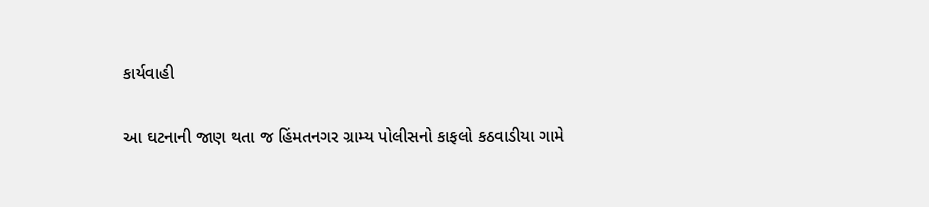કાર્યવાહી

આ ઘટનાની જાણ થતા જ હિંમતનગર ગ્રામ્ય પોલીસનો કાફલો કઠવાડીયા ગામે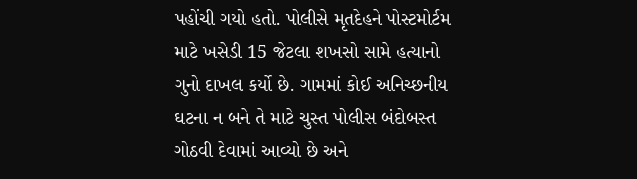પહોંચી ગયો હતો. પોલીસે મૃતદેહને પોસ્ટમોર્ટમ માટે ખસેડી 15 જેટલા શખસો સામે હત્યાનો ગુનો દાખલ કર્યો છે. ગામમાં કોઈ અનિચ્છનીય ઘટના ન બને તે માટે ચુસ્ત પોલીસ બંદોબસ્ત ગોઠવી દેવામાં આવ્યો છે અને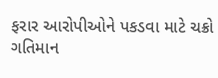ફરાર આરોપીઓને પકડવા માટે ચક્રો ગતિમાન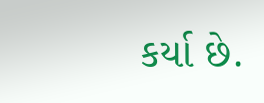કર્યા છે.